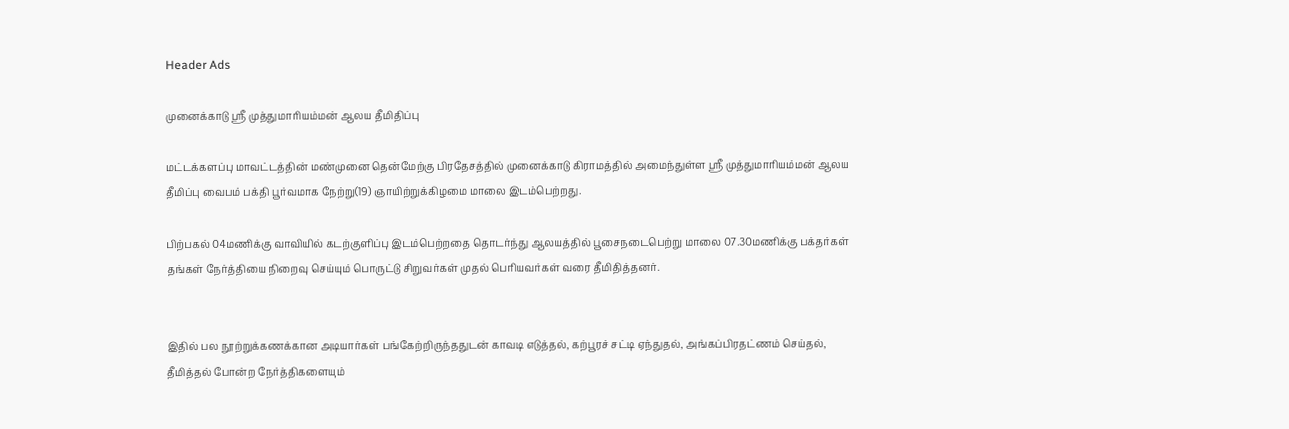Header Ads

முனைக்காடு ஸ்ரீ முத்துமாரியம்மன் ஆலய தீமிதிப்பு

மட்டக்களப்பு மாவட்டத்தின் மண்முனை தென்மேற்கு பிரதேசத்தில் முனைக்காடு கிராமத்தில் அமைந்துள்ள ஸ்ரீ முத்துமாரியம்மன் ஆலய தீமிப்பு வைபம் பக்தி பூர்வமாக நேற்று(19) ஞாயிற்றுக்கிழமை மாலை இடம்பெற்றது.

பிற்பகல் 04மணிக்கு வாவியில் கடற்குளிப்பு இடம்பெற்றதை தொடர்ந்து ஆலயத்தில் பூசைநடைபெற்று மாலை 07.30மணிக்கு பக்தர்கள் தங்கள் நேர்த்தியை நிறைவு செய்யும் பொருட்டு சிறுவர்கள் முதல் பெரியவர்கள் வரை தீமிதித்தனர்.


இதில் பல நூற்றுக்கணக்கான அடியார்கள் பங்கேற்றிருந்ததுடன் காவடி எடுத்தல், கற்பூரச் சட்டி ஏந்துதல், அங்கப்பிரதட்ணம் செய்தல்,  தீமித்தல் போன்ற நேர்த்திகளையும்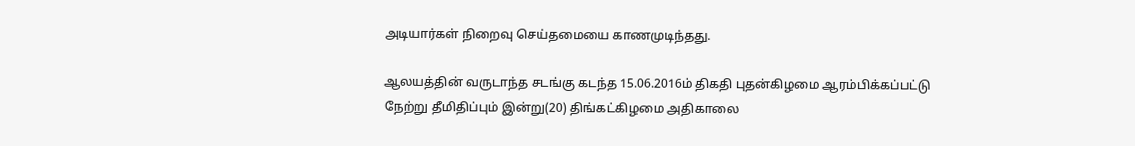அடியார்கள் நிறைவு செய்தமையை காணமுடிந்தது.

ஆலயத்தின் வருடாந்த சடங்கு கடந்த 15.06.2016ம் திகதி புதன்கிழமை ஆரம்பிக்கப்பட்டு நேற்று தீமிதிப்பும் இன்று(20) திங்கட்கிழமை அதிகாலை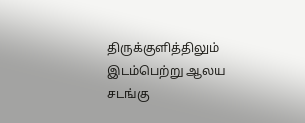திருக்குளித்திலும் இடம்பெற்று ஆலய சடங்கு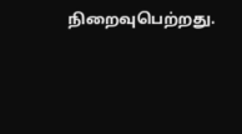நிறைவுபெற்றது.